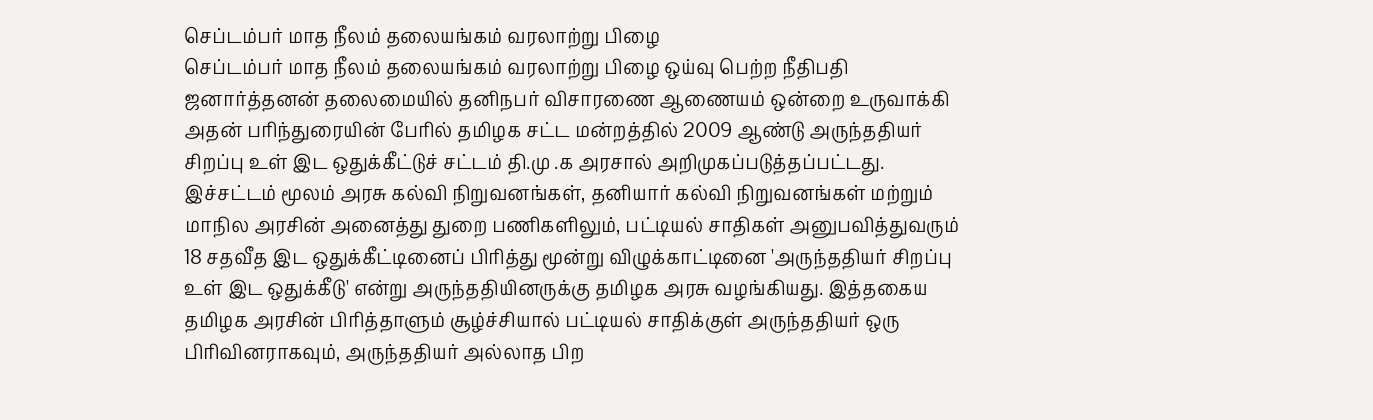செப்டம்பர் மாத நீலம் தலையங்கம் வரலாற்று பிழை
செப்டம்பர் மாத நீலம் தலையங்கம் வரலாற்று பிழை ஒய்வு பெற்ற நீதிபதி ஜனார்த்தனன் தலைமையில் தனிநபர் விசாரணை ஆணையம் ஒன்றை உருவாக்கி அதன் பரிந்துரையின் பேரில் தமிழக சட்ட மன்றத்தில் 2009 ஆண்டு அருந்ததியர் சிறப்பு உள் இட ஒதுக்கீட்டுச் சட்டம் தி.மு .க அரசால் அறிமுகப்படுத்தப்பட்டது. இச்சட்டம் மூலம் அரசு கல்வி நிறுவனங்கள், தனியார் கல்வி நிறுவனங்கள் மற்றும் மாநில அரசின் அனைத்து துறை பணிகளிலும், பட்டியல் சாதிகள் அனுபவித்துவரும் 18 சதவீத இட ஒதுக்கீட்டினைப் பிரித்து மூன்று விழுக்காட்டினை 'அருந்ததியர் சிறப்பு உள் இட ஒதுக்கீடு' என்று அருந்ததியினருக்கு தமிழக அரசு வழங்கியது. இத்தகைய தமிழக அரசின் பிரித்தாளும் சூழ்ச்சியால் பட்டியல் சாதிக்குள் அருந்ததியர் ஒரு பிரிவினராகவும், அருந்ததியர் அல்லாத பிற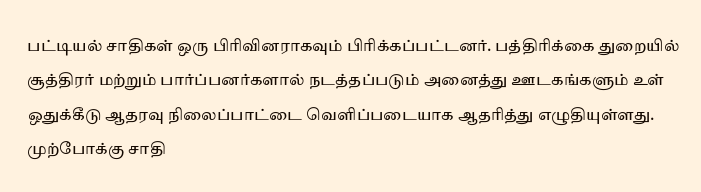பட்டியல் சாதிகள் ஒரு பிரிவினராகவும் பிரிக்கப்பட்டனர். பத்திரிக்கை துறையில் சூத்திரர் மற்றும் பார்ப்பனர்களால் நடத்தப்படும் அனைத்து ஊடகங்களும் உள் ஒதுக்கீடு ஆதரவு நிலைப்பாட்டை வெளிப்படையாக ஆதரித்து எழுதியுள்ளது. முற்போக்கு சாதி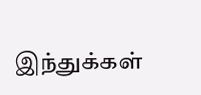இந்துக்கள்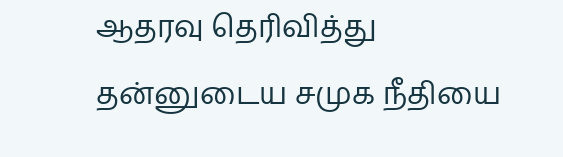ஆதரவு தெரிவித்து தன்னுடைய சமுக நீதியை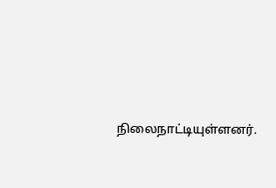நிலைநாட்டியுள்ளனர்.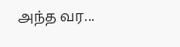அந்த வர...